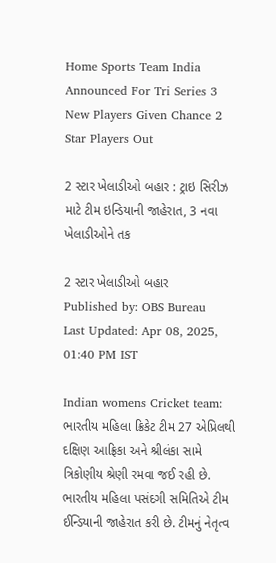Home Sports Team India Announced For Tri Series 3 New Players Given Chance 2 Star Players Out

2 સ્ટાર ખેલાડીઓ બહાર : ટ્રાઇ સિરીઝ માટે ટીમ ઇન્ડિયાની જાહેરાત, 3 નવા ખેલાડીઓને તક

2 સ્ટાર ખેલાડીઓ બહાર
Published by: OBS Bureau
Last Updated: Apr 08, 2025, 01:40 PM IST

Indian womens Cricket team: ભારતીય મહિલા ક્રિકેટ ટીમ 27 એપ્રિલથી દક્ષિણ આફ્રિકા અને શ્રીલંકા સામે ત્રિકોણીય શ્રેણી રમવા જઈ રહી છે. ભારતીય મહિલા પસંદગી સમિતિએ ટીમ ઈન્ડિયાની જાહેરાત કરી છે. ટીમનું નેતૃત્વ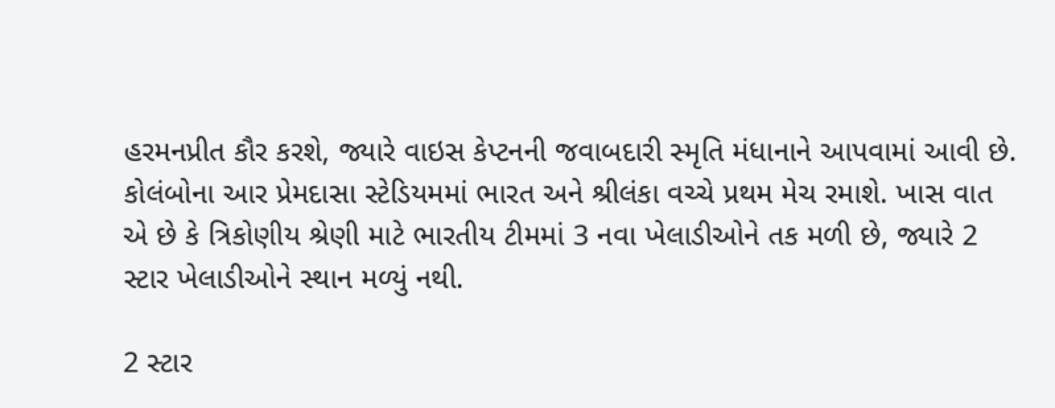હરમનપ્રીત કૌર કરશે, જ્યારે વાઇસ કેપ્ટનની જવાબદારી સ્મૃતિ મંધાનાને આપવામાં આવી છે. કોલંબોના આર પ્રેમદાસા સ્ટેડિયમમાં ભારત અને શ્રીલંકા વચ્ચે પ્રથમ મેચ રમાશે. ખાસ વાત એ છે કે ત્રિકોણીય શ્રેણી માટે ભારતીય ટીમમાં 3 નવા ખેલાડીઓને તક મળી છે, જ્યારે 2 સ્ટાર ખેલાડીઓને સ્થાન મળ્યું નથી.

2 સ્ટાર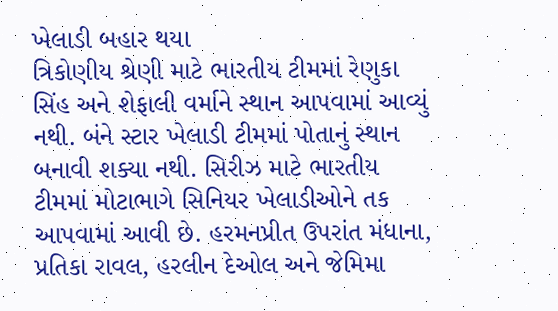ખેલાડી બહાર થયા
ત્રિકોણીય શ્રેણી માટે ભારતીય ટીમમાં રેણુકા સિંહ અને શેફાલી વર્માને સ્થાન આપવામાં આવ્યું નથી. બંને સ્ટાર ખેલાડી ટીમમાં પોતાનું સ્થાન બનાવી શક્યા નથી. સિરીઝ માટે ભારતીય ટીમમાં મોટાભાગે સિનિયર ખેલાડીઓને તક આપવામાં આવી છે. હરમનપ્રીત ઉપરાંત મંધાના, પ્રતિકા રાવલ, હરલીન દેઓલ અને જેમિમા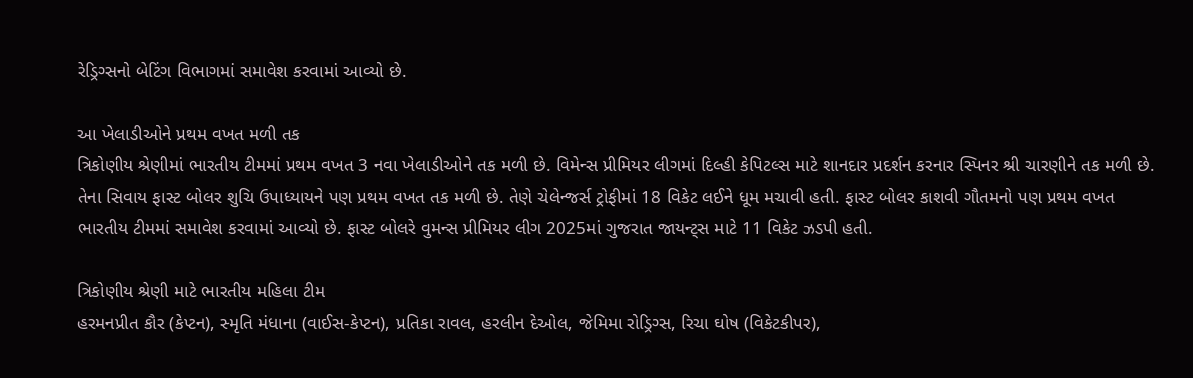રેડ્રિગ્સનો બેટિંગ વિભાગમાં સમાવેશ કરવામાં આવ્યો છે.

આ ખેલાડીઓને પ્રથમ વખત મળી તક
ત્રિકોણીય શ્રેણીમાં ભારતીય ટીમમાં પ્રથમ વખત 3 નવા ખેલાડીઓને તક મળી છે. વિમેન્સ પ્રીમિયર લીગમાં દિલ્હી કેપિટલ્સ માટે શાનદાર પ્રદર્શન કરનાર સ્પિનર શ્રી ચારણીને તક મળી છે. તેના સિવાય ફાસ્ટ બોલર શુચિ ઉપાધ્યાયને પણ પ્રથમ વખત તક મળી છે. તેણે ચેલેન્જર્સ ટ્રોફીમાં 18 વિકેટ લઈને ધૂમ મચાવી હતી. ફાસ્ટ બોલર કાશવી ગૌતમનો પણ પ્રથમ વખત ભારતીય ટીમમાં સમાવેશ કરવામાં આવ્યો છે. ફાસ્ટ બોલરે વુમન્સ પ્રીમિયર લીગ 2025માં ગુજરાત જાયન્ટ્સ માટે 11 વિકેટ ઝડપી હતી.

ત્રિકોણીય શ્રેણી માટે ભારતીય મહિલા ટીમ
હરમનપ્રીત કૌર (કેપ્ટન), સ્મૃતિ મંધાના (વાઈસ-કેપ્ટન), પ્રતિકા રાવલ, હરલીન દેઓલ, જેમિમા રોડ્રિગ્સ, રિચા ઘોષ (વિકેટકીપર),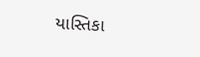યાસ્તિકા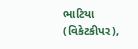ભાટિયા (વિકેટકીપર),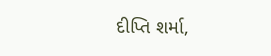દીપ્તિ શર્મા,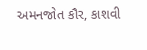અમનજોત કૌર, કાશવી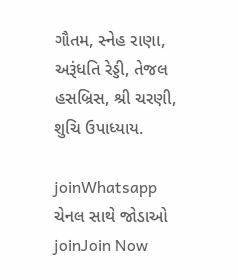ગૌતમ, સ્નેહ રાણા, અરૂંધતિ રેડ્ડી, તેજલ હસબ્રિસ, શ્રી ચરણી, શુચિ ઉપાધ્યાય.

joinWhatsapp ચેનલ સાથે જોડાઓ
joinJoin Now